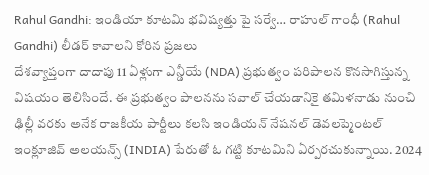Rahul Gandhi: ఇండియా కూటమి భవిష్యత్తు పై సర్వే… రాహుల్ గాంధీ (Rahul Gandhi) లీడర్ కావాలని కోరిన ప్రజలు
దేశవ్యాప్తంగా దాదాపు 11 ఏళ్లుగా ఎన్డీయే (NDA) ప్రభుత్వం పరిపాలన కొనసాగిస్తున్న విషయం తెలిసిందే. ఈ ప్రభుత్వం పాలనను సవాల్ చేయడానికై తమిళనాడు నుంచి ఢిల్లీ వరకు అనేక రాజకీయ పార్టీలు కలసి ఇండియన్ నేషనల్ డెవలప్మెంటల్ ఇంక్లూజివ్ అలయన్స్ (INDIA) పేరుతో ఓ గట్టి కూటమిని ఏర్పరచుకున్నాయి. 2024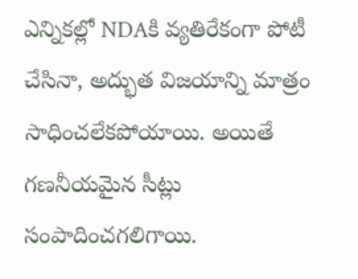ఎన్నికల్లో NDAకి వ్యతిరేకంగా పోటీ చేసినా, అద్భుత విజయాన్ని మాత్రం సాధించలేకపోయాయి. అయితే గణనీయమైన సీట్లు సంపాదించగలిగాయి.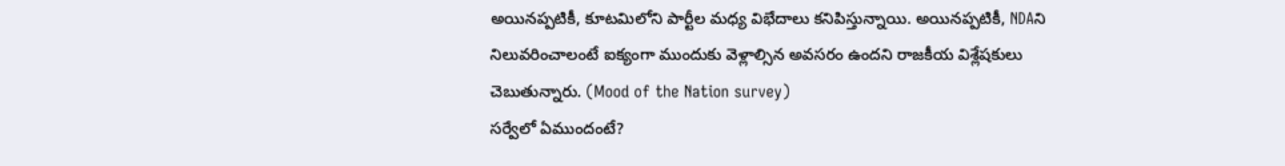అయినప్పటికీ, కూటమిలోని పార్టీల మధ్య విభేదాలు కనిపిస్తున్నాయి. అయినప్పటికీ, NDAని నిలువరించాలంటే ఐక్యంగా ముందుకు వెళ్లాల్సిన అవసరం ఉందని రాజకీయ విశ్లేషకులు చెబుతున్నారు. (Mood of the Nation survey)
సర్వేలో ఏముందంటే?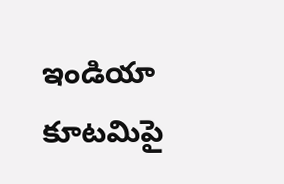ఇండియా కూటమిపై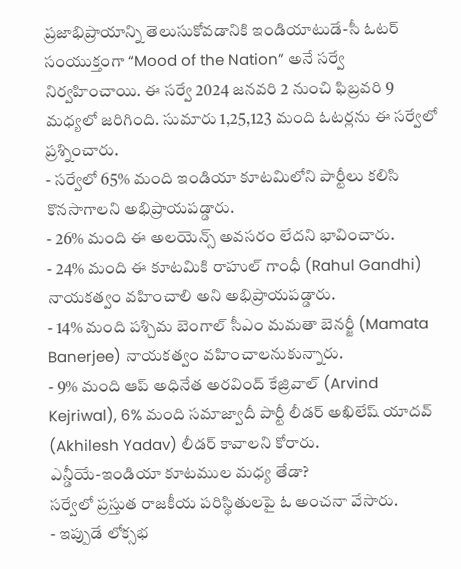ప్రజాభిప్రాయాన్ని తెలుసుకోవడానికి ఇండియాటుడే-సీ ఓటర్ సంయుక్తంగా “Mood of the Nation” అనే సర్వే నిర్వహించాయి. ఈ సర్వే 2024 జనవరి 2 నుంచి ఫిబ్రవరి 9 మధ్యలో జరిగింది. సుమారు 1,25,123 మంది ఓటర్లను ఈ సర్వేలో ప్రశ్నించారు.
- సర్వేలో 65% మంది ఇండియా కూటమిలోని పార్టీలు కలిసి కొనసాగాలని అభిప్రాయపడ్డారు.
- 26% మంది ఈ అలయెన్స్ అవసరం లేదని భావించారు.
- 24% మంది ఈ కూటమికి రాహుల్ గాంధీ (Rahul Gandhi) నాయకత్వం వహించాలి అని అభిప్రాయపడ్డారు.
- 14% మంది పశ్చిమ బెంగాల్ సీఎం మమతా బెనర్జీ (Mamata Banerjee) నాయకత్వం వహించాలనుకున్నారు.
- 9% మంది ఆప్ అధినేత అరవింద్ కేజ్రివాల్ (Arvind Kejriwal), 6% మంది సమాజ్వాదీ పార్టీ లీడర్ అఖిలేష్ యాదవ్ (Akhilesh Yadav) లీడర్ కావాలని కోరారు.
ఎన్డీయే-ఇండియా కూటముల మధ్య తేడా?
సర్వేలో ప్రస్తుత రాజకీయ పరిస్థితులపై ఓ అంచనా వేసారు.
- ఇప్పుడే లోక్సభ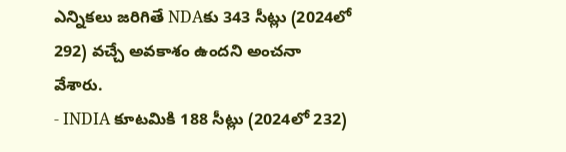ఎన్నికలు జరిగితే NDAకు 343 సీట్లు (2024లో 292) వచ్చే అవకాశం ఉందని అంచనా వేశారు.
- INDIA కూటమికి 188 సీట్లు (2024లో 232)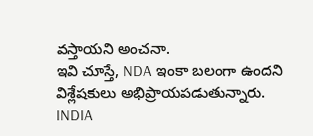వస్తాయని అంచనా.
ఇవి చూస్తే, NDA ఇంకా బలంగా ఉందని విశ్లేషకులు అభిప్రాయపడుతున్నారు. INDIA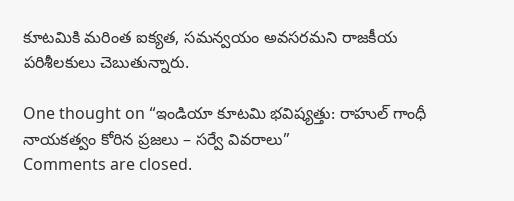కూటమికి మరింత ఐక్యత, సమన్వయం అవసరమని రాజకీయ పరిశీలకులు చెబుతున్నారు.

One thought on “ఇండియా కూటమి భవిష్యత్తు: రాహుల్ గాంధీ నాయకత్వం కోరిన ప్రజలు – సర్వే వివరాలు”
Comments are closed.